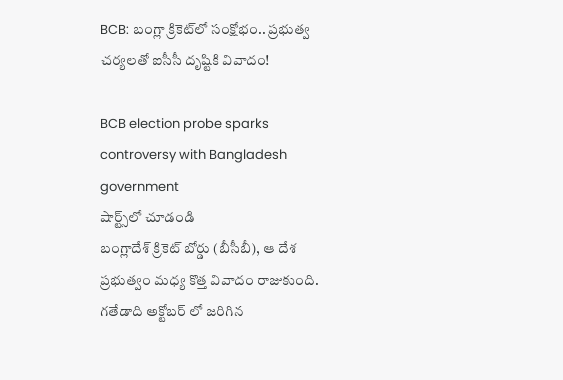BCB: బంగ్లా క్రికెట్‌లో సంక్షోభం.. ప్రభుత్వ చర్యలతో ఐసీసీ దృష్టికి వివాదం!

BCB election probe sparks controversy with Bangladesh government
షార్ట్స్‌లో చూడండి
బంగ్లాదేశ్ క్రికెట్ బోర్డు (బీసీబీ), ఆ దేశ ప్రభుత్వం మధ్య కొత్త వివాదం రాజుకుంది. గ‌తేడాది అక్టోబర్ లో జరిగిన‌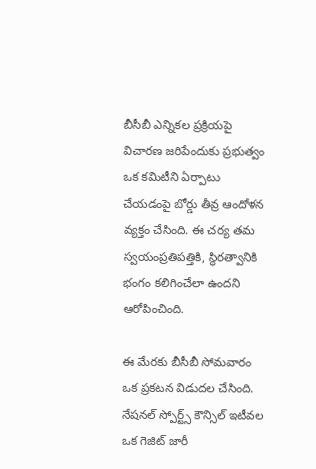బీసీబీ ఎన్నికల ప్రక్రియపై విచారణ జరిపేందుకు ప్రభుత్వం ఒక కమిటీని ఏర్పాటు చేయడంపై బోర్డు తీవ్ర ఆందోళన వ్యక్తం చేసింది. ఈ చర్య తమ స్వయంప్రతిపత్తికి, స్థిరత్వానికి భంగం కలిగించేలా ఉందని ఆరోపించింది.

ఈ మేరకు బీసీబీ సోమవారం ఒక ప్రకటన విడుదల చేసింది. నేషనల్ స్పోర్ట్స్ కౌన్సిల్ ఇటీవల ఒక గెజిట్ జారీ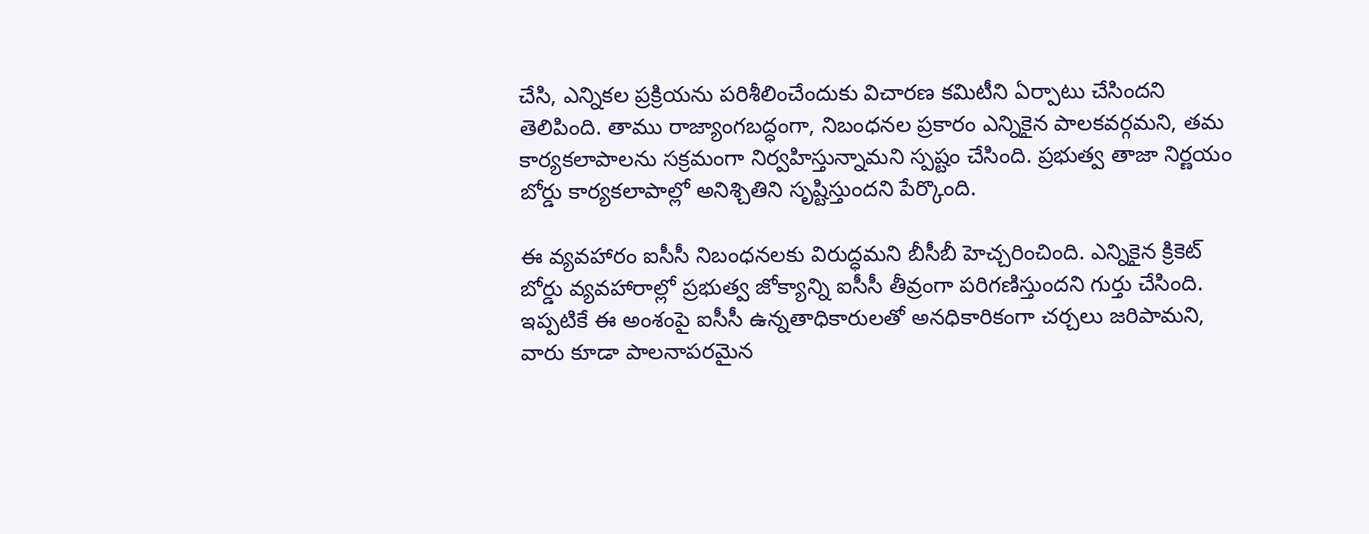చేసి, ఎన్నికల ప్రక్రియను పరిశీలించేందుకు విచారణ కమిటీని ఏర్పాటు చేసిందని తెలిపింది. తాము రాజ్యాంగబద్ధంగా, నిబంధనల ప్రకారం ఎన్నికైన పాలకవర్గమని, తమ కార్యకలాపాలను సక్రమంగా నిర్వహిస్తున్నామని స్పష్టం చేసింది. ప్రభుత్వ తాజా నిర్ణయం బోర్డు కార్యకలాపాల్లో అనిశ్చితిని సృష్టిస్తుందని పేర్కొంది.

ఈ వ్యవహారం ఐసీసీ నిబంధనలకు విరుద్ధమని బీసీబీ హెచ్చరించింది. ఎన్నికైన క్రికెట్ బోర్డు వ్యవహారాల్లో ప్రభుత్వ జోక్యాన్ని ఐసీసీ తీవ్రంగా పరిగణిస్తుందని గుర్తు చేసింది. ఇప్పటికే ఈ అంశంపై ఐసీసీ ఉన్నతాధికారులతో అనధికారికంగా చర్చలు జరిపామని, వారు కూడా పాలనాపరమైన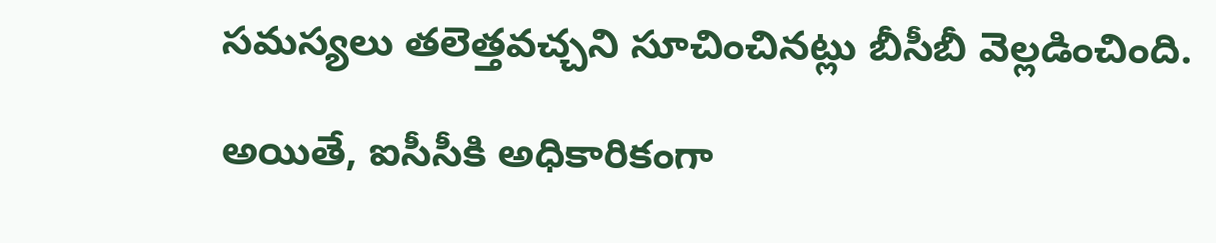సమస్యలు తలెత్తవచ్చని సూచించినట్లు బీసీబీ వెల్లడించింది.

అయితే, ఐసీసీకి అధికారికంగా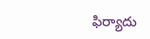ఫిర్యాదు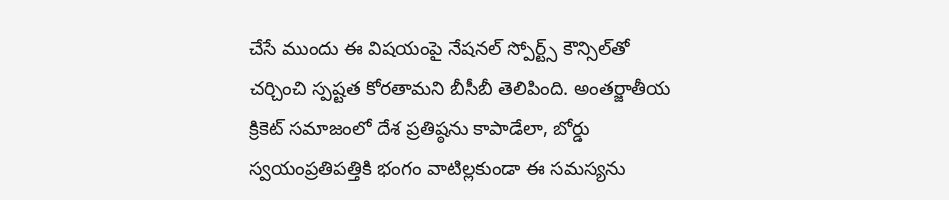చేసే ముందు ఈ విషయంపై నేషనల్ స్పోర్ట్స్ కౌన్సిల్‌తో చర్చించి స్పష్టత కోరతామని బీసీబీ తెలిపింది. అంతర్జాతీయ క్రికెట్ సమాజంలో దేశ ప్రతిష్ఠ‌ను కాపాడేలా, బోర్డు స్వయంప్రతిపత్తికి భంగం వాటిల్లకుండా ఈ సమస్యను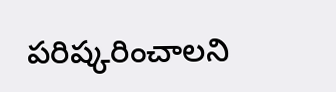పరిష్కరించాలని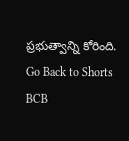ప్రభుత్వాన్ని కోరింది.
Go Back to Shorts
BCB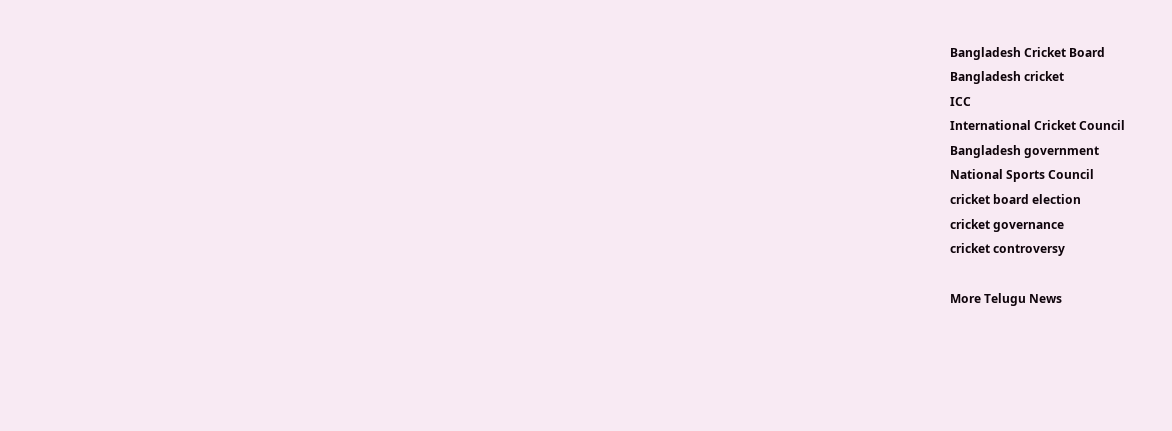Bangladesh Cricket Board
Bangladesh cricket
ICC
International Cricket Council
Bangladesh government
National Sports Council
cricket board election
cricket governance
cricket controversy

More Telugu News